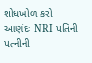શોધખોળ કરો
આણંદઃ NRI પતિની પત્નીની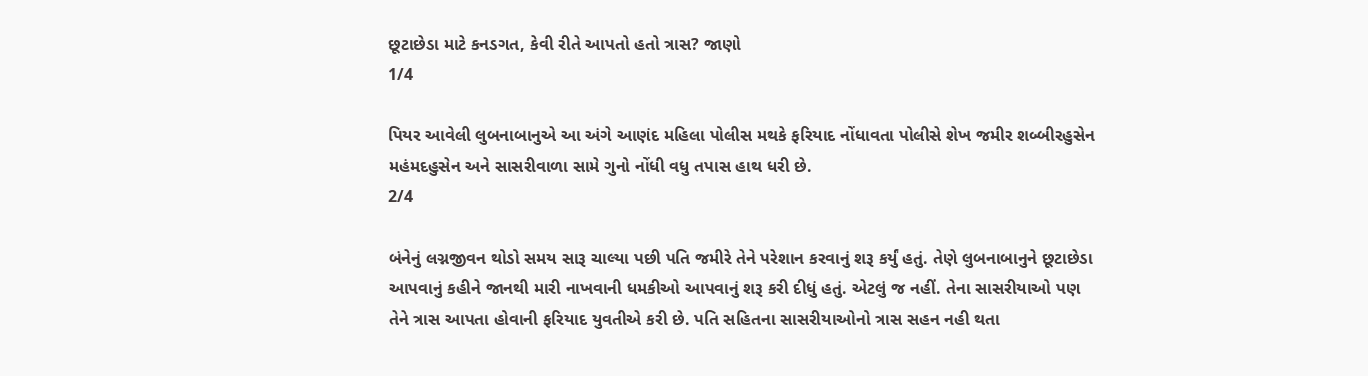છૂટાછેડા માટે કનડગત, કેવી રીતે આપતો હતો ત્રાસ? જાણો
1/4

પિયર આવેલી લુબનાબાનુએ આ અંગે આણંદ મહિલા પોલીસ મથકે ફરિયાદ નોંધાવતા પોલીસે શેખ જમીર શબ્બીરહુસેન મહંમદહુસેન અને સાસરીવાળા સામે ગુનો નોંધી વધુ તપાસ હાથ ધરી છે.
2/4

બંનેનું લગ્નજીવન થોડો સમય સારૂ ચાલ્યા પછી પતિ જમીરે તેને પરેશાન કરવાનું શરૂ કર્યું હતું. તેણે લુબનાબાનુને છૂટાછેડા આપવાનું કહીને જાનથી મારી નાખવાની ધમકીઓ આપવાનું શરૂ કરી દીધું હતું. એટલું જ નહીં. તેના સાસરીયાઓ પણ તેને ત્રાસ આપતા હોવાની ફરિયાદ યુવતીએ કરી છે. પતિ સહિતના સાસરીયાઓનો ત્રાસ સહન નહી થતા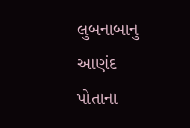લુબનાબાનુ આણંદ પોતાના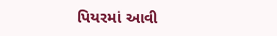પિયરમાં આવી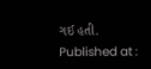ગઈ હતી.
Published at :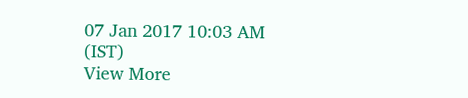07 Jan 2017 10:03 AM (IST)
View More